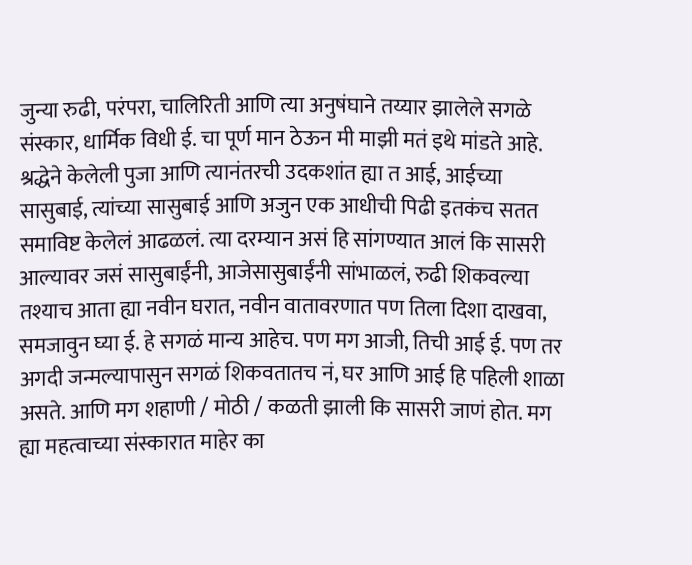जुन्या रुढी, परंपरा, चालिरिती आणि त्या अनुषंघाने तय्यार झालेले सगळे संस्कार, धार्मिक विधी ई. चा पूर्ण मान ठेऊन मी माझी मतं इथे मांडते आहे. श्रद्धेने केलेली पुजा आणि त्यानंतरची उदकशांत ह्या त आई, आईच्या सासुबाई, त्यांच्या सासुबाई आणि अजुन एक आधीची पिढी इतकंच सतत समाविष्ट केलेलं आढळलं. त्या दरम्यान असं हि सांगण्यात आलं कि सासरी आल्यावर जसं सासुबाईंनी, आजेसासुबाईंनी सांभाळलं, रुढी शिकवल्या तश्याच आता ह्या नवीन घरात, नवीन वातावरणात पण तिला दिशा दाखवा, समजावुन घ्या ई. हे सगळं मान्य आहेच. पण मग आजी, तिची आई ई. पण तर अगदी जन्मल्यापासुन सगळं शिकवतातच नं, घर आणि आई हि पहिली शाळा असते. आणि मग शहाणी / मोठी / कळती झाली कि सासरी जाणं होत. मग ह्या महत्वाच्या संस्कारात माहेर का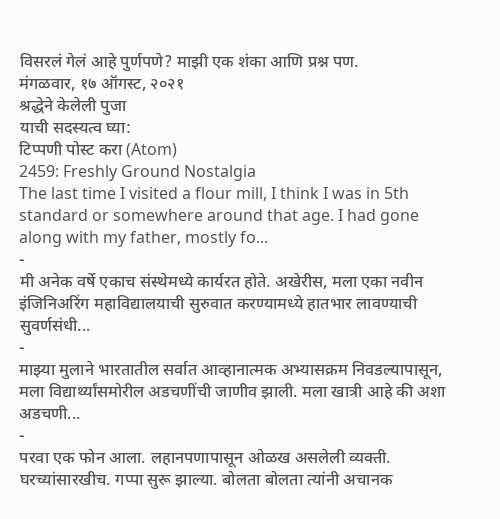विसरलं गेलं आहे पुर्णपणे? माझी एक शंका आणि प्रश्न पण.
मंगळवार, १७ ऑगस्ट, २०२१
श्रद्धेने केलेली पुजा
याची सदस्यत्व घ्या:
टिप्पणी पोस्ट करा (Atom)
2459: Freshly Ground Nostalgia
The last time I visited a flour mill, I think I was in 5th standard or somewhere around that age. I had gone along with my father, mostly fo...
-
मी अनेक वर्षे एकाच संस्थेमध्ये कार्यरत होते. अखेरीस, मला एका नवीन इंजिनिअरिंग महाविद्यालयाची सुरुवात करण्यामध्ये हातभार लावण्याची सुवर्णसंधी...
-
माझ्या मुलाने भारतातील सर्वात आव्हानात्मक अभ्यासक्रम निवडल्यापासून, मला विद्यार्थ्यांसमोरील अडचणींची जाणीव झाली. मला खात्री आहे की अशा अडचणी...
-
परवा एक फोन आला. लहानपणापासून ओळख असलेली व्यक्ती. घरच्यांसारखीच. गप्पा सुरू झाल्या. बोलता बोलता त्यांनी अचानक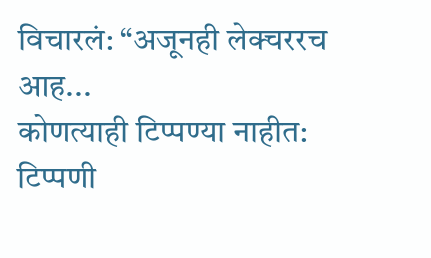विचारलं: “अजूनही लेक्चररच आह...
कोणत्याही टिप्पण्या नाहीत:
टिप्पणी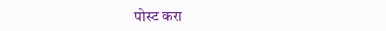पोस्ट करा